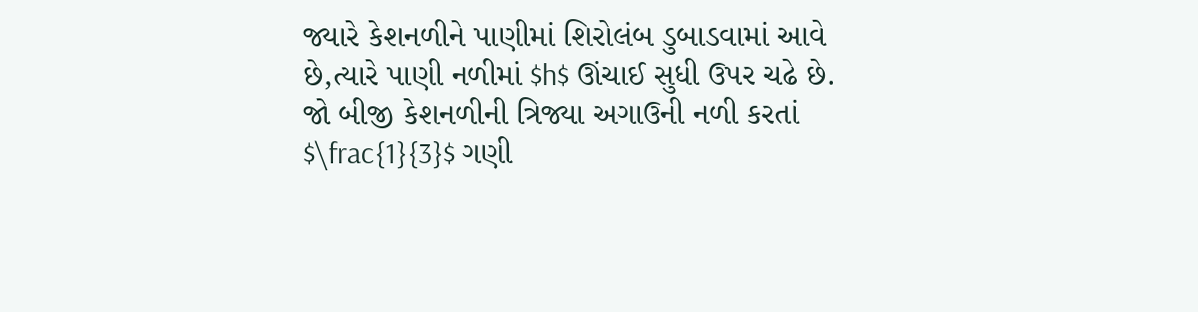જ્યારે કેશનળીને પાણીમાં શિરોલંબ ડુબાડવામાં આવે છે,ત્યારે પાણી નળીમાં $h$ ઊંચાઈ સુધી ઉપર ચઢે છે. જો બીજી કેશનળીની ત્રિજ્યા અગાઉની નળી કરતાં $\frac{1}{3}$ ગણી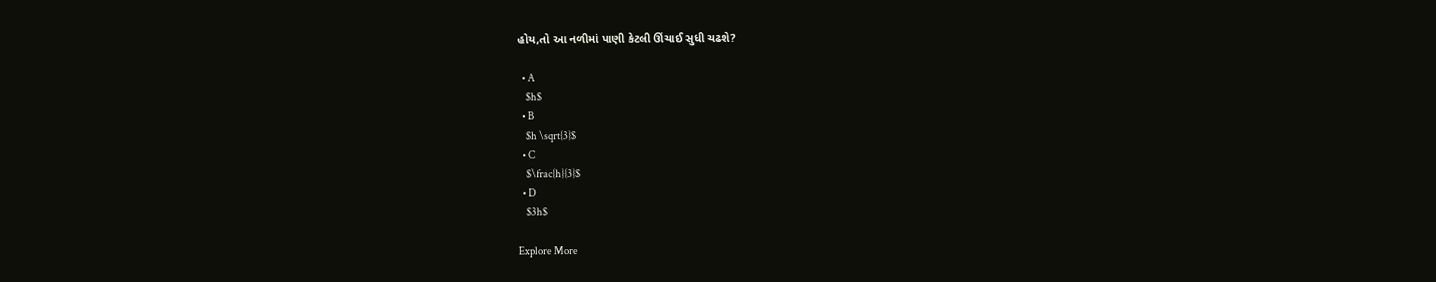હોય,તો આ નળીમાં પાણી કેટલી ઊંચાઈ સુધી ચઢશે?

  • A
    $h$
  • B
    $h \sqrt{3}$
  • C
    $\frac{h}{3}$
  • D
    $3h$

Explore More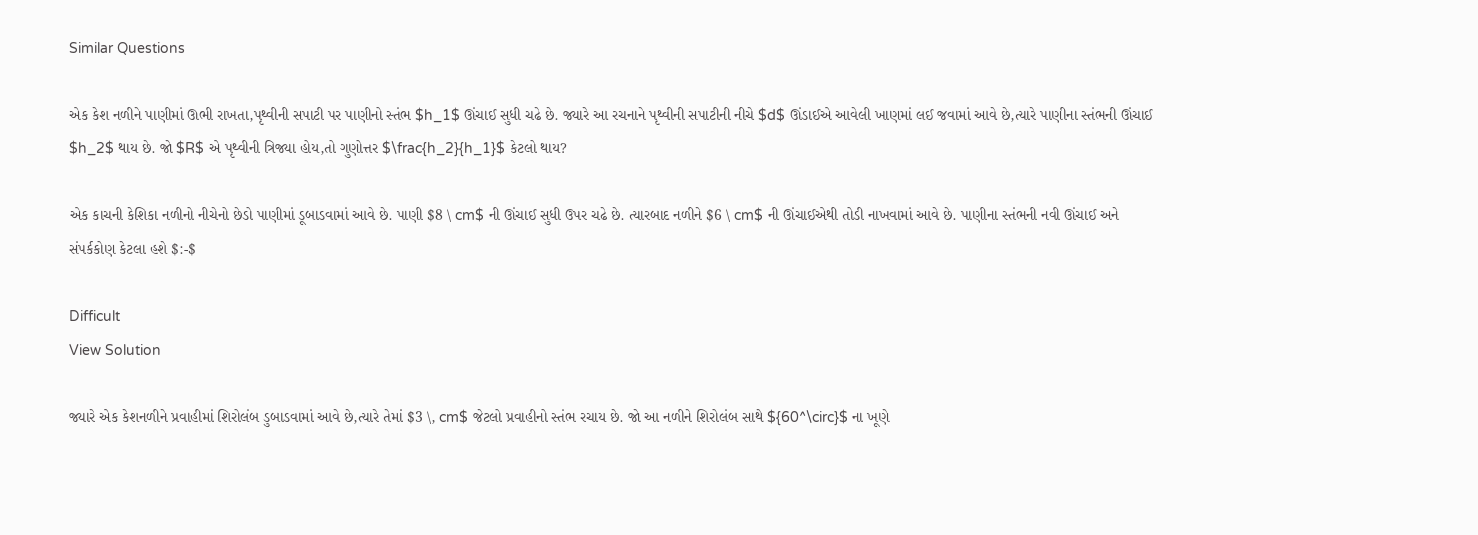Similar Questions

એક કેશ નળીને પાણીમાં ઊભી રાખતા,પૃથ્વીની સપાટી પર પાણીનો સ્તંભ $h_1$ ઊંચાઈ સુધી ચઢે છે. જ્યારે આ રચનાને પૃથ્વીની સપાટીની નીચે $d$ ઊંડાઈએ આવેલી ખાણમાં લઈ જવામાં આવે છે,ત્યારે પાણીના સ્તંભની ઊંચાઈ $h_2$ થાય છે. જો $R$ એ પૃથ્વીની ત્રિજ્યા હોય,તો ગુણોત્તર $\frac{h_2}{h_1}$ કેટલો થાય?

એક કાચની કેશિકા નળીનો નીચેનો છેડો પાણીમાં ડૂબાડવામાં આવે છે. પાણી $8 \ cm$ ની ઊંચાઈ સુધી ઉપર ચઢે છે. ત્યારબાદ નળીને $6 \ cm$ ની ઊંચાઈએથી તોડી નાખવામાં આવે છે. પાણીના સ્તંભની નવી ઊંચાઈ અને સંપર્કકોણ કેટલા હશે $:-$

Difficult
View Solution

જ્યારે એક કેશનળીને પ્રવાહીમાં શિરોલંબ ડુબાડવામાં આવે છે,ત્યારે તેમાં $3 \, cm$ જેટલો પ્રવાહીનો સ્તંભ રચાય છે. જો આ નળીને શિરોલંબ સાથે ${60^\circ}$ ના ખૂણે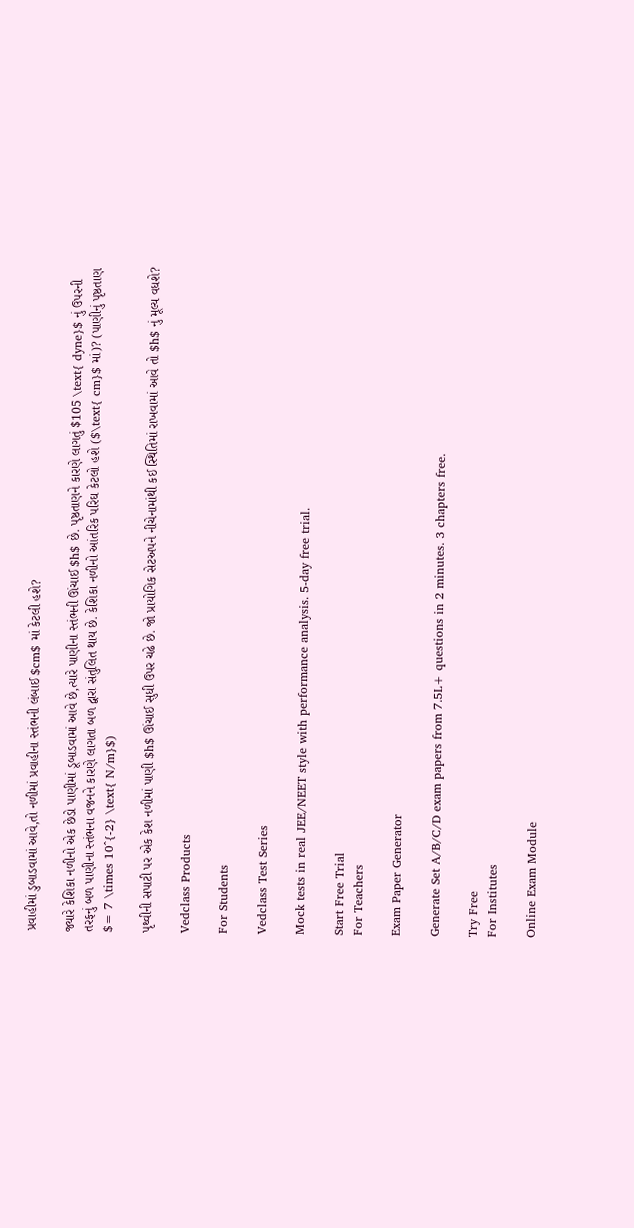પ્રવાહીમાં ડુબાડવામાં આવે,તો નળીમાં પ્રવાહીના સ્તંભની લંબાઈ $cm$ માં કેટલી હશે?

જ્યારે કેશિકા નળીનો એક છેડો પાણીમાં ડૂબાડવામાં આવે છે,ત્યારે પાણીના સ્તંભની ઊંચાઈ $h$ છે. પૃષ્ઠતાણને કારણે લાગતું $105 \text{ dyne}$ નું ઉપરની તરફનું બળ પાણીના સ્તંભના વજનને કારણે લાગતા બળ દ્વારા સંતુલિત થાય છે. કેશિકા નળીનો આંતરિક પરિઘ કેટલો હશે ($\text{ cm}$ માં)? (પાણીનું પૃષ્ઠતાણ $= 7 \times 10^{-2} \text{ N/m}$)

પૃથ્વીની સપાટી પર એક કેશ નળીમાં પાણી $h$ ઊંચાઈ સુધી ઉપર ચઢે છે. જો પ્રાયોગિક સેટઅપને નીચેનામાંથી કઈ સ્થિતિમાં રાખવામાં આવે તો $h$ નું મૂલ્ય વધશે?

Vedclass Products

For Students

Vedclass Test Series

Mock tests in real JEE/NEET style with performance analysis. 5-day free trial.

Start Free Trial
For Teachers

Exam Paper Generator

Generate Set A/B/C/D exam papers from 7.5L+ questions in 2 minutes. 3 chapters free.

Try Free
For Institutes

Online Exam Module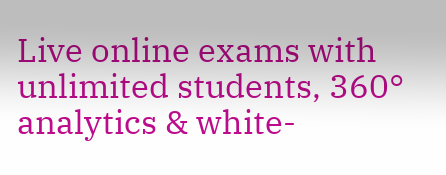Live online exams with unlimited students, 360° analytics & white-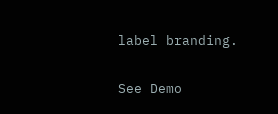label branding.

See Demo